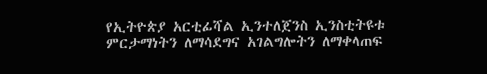የኢትዮጵያ አርቲፊሻል ኢንተለጀንስ ኢንስቲትዩቱ ምርታማነትን ለማሳደግና አገልግሎትን ለማቀላጠፍ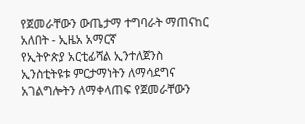የጀመራቸውን ውጤታማ ተግባራት ማጠናከር አለበት - ኢዜአ አማርኛ
የኢትዮጵያ አርቲፊሻል ኢንተለጀንስ ኢንስቲትዩቱ ምርታማነትን ለማሳደግና አገልግሎትን ለማቀላጠፍ የጀመራቸውን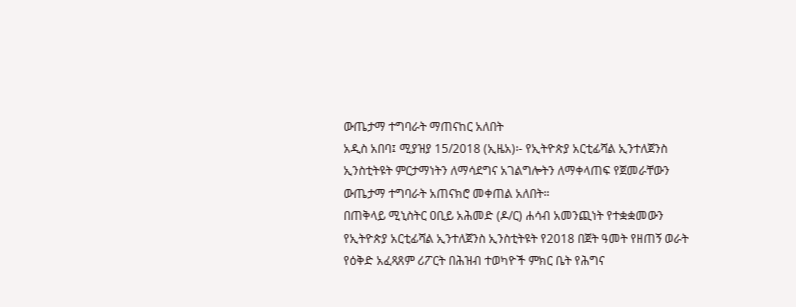ውጤታማ ተግባራት ማጠናከር አለበት
አዲስ አበባ፤ ሚያዝያ 15/2018 (ኢዜአ)፡- የኢትዮጵያ አርቲፊሻል ኢንተለጀንስ ኢንስቲትዩት ምርታማነትን ለማሳደግና አገልግሎትን ለማቀላጠፍ የጀመራቸውን ውጤታማ ተግባራት አጠናክሮ መቀጠል አለበት።
በጠቅላይ ሚኒስትር ዐቢይ አሕመድ (ዶ/ር) ሐሳብ አመንጪነት የተቋቋመውን የኢትዮጵያ አርቲፊሻል ኢንተለጀንስ ኢንስቲትዩት የ2018 በጀት ዓመት የዘጠኝ ወራት የዕቅድ አፈጻጸም ሪፖርት በሕዝብ ተወካዮች ምክር ቤት የሕግና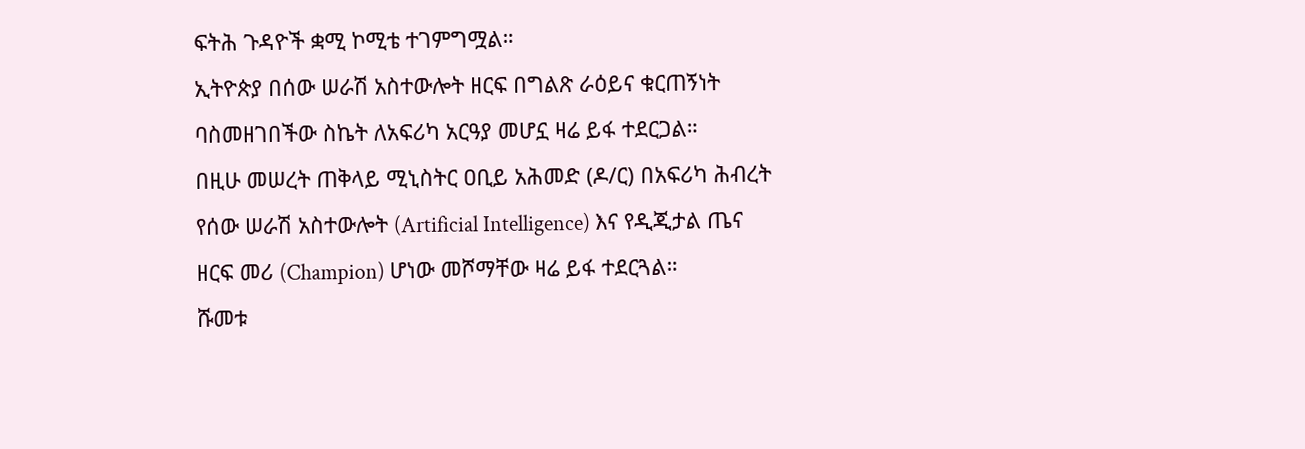ፍትሕ ጉዳዮች ቋሚ ኮሚቴ ተገምግሟል።
ኢትዮጵያ በሰው ሠራሽ አስተውሎት ዘርፍ በግልጽ ራዕይና ቁርጠኝነት ባስመዘገበችው ስኬት ለአፍሪካ አርዓያ መሆኗ ዛሬ ይፋ ተደርጋል።
በዚሁ መሠረት ጠቅላይ ሚኒስትር ዐቢይ አሕመድ (ዶ/ር) በአፍሪካ ሕብረት የሰው ሠራሽ አስተውሎት (Artificial Intelligence) እና የዲጂታል ጤና ዘርፍ መሪ (Champion) ሆነው መሾማቸው ዛሬ ይፋ ተደርጓል።
ሹመቱ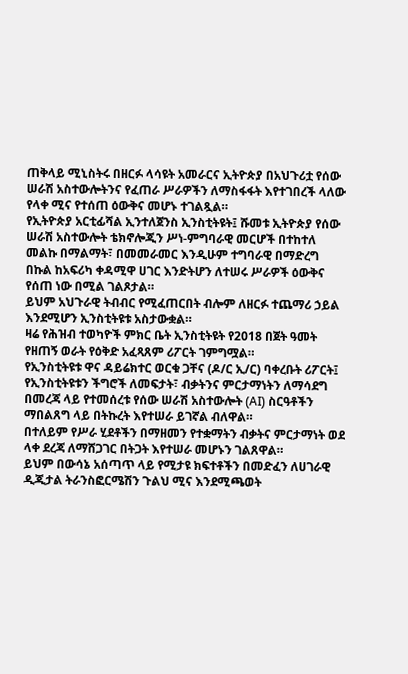ጠቅላይ ሚኒስትሩ በዘርፉ ላሳዩት አመራርና ኢትዮጵያ በአህጉሪቷ የሰው ሠራሽ አስተውሎትንና የፈጠራ ሥራዎችን ለማስፋፋት እየተገበረች ላለው የላቀ ሚና የተሰጠ ዕውቅና መሆኑ ተገልጿል።
የኢትዮጵያ አርቲፊሻል ኢንተለጀንስ ኢንስቲትዩት፤ ሹመቱ ኢትዮጵያ የሰው ሠራሽ አስተውሎት ቴክኖሎጂን ሥነ-ምግባራዊ መርሆች በተከተለ መልኩ በማልማት፣ በመመራመር እንዲሁም ተግባራዊ በማድረግ በኩል ከአፍሪካ ቀዳሚዋ ሀገር እንድትሆን ለተሠሩ ሥራዎች ዕውቅና የሰጠ ነው በሚል ገልጾታል።
ይህም አህጉራዊ ትብብር የሚፈጠርበት ብሎም ለዘርፉ ተጨማሪ ኃይል እንደሚሆን ኢንስቲትዩቱ አስታውቋል።
ዛሬ የሕዝብ ተወካዮች ምክር ቤት ኢንስቲትዩት የ2018 በጀት ዓመት የዘጠኝ ወራት የዕቅድ አፈጻጸም ሪፖርት ገምግሟል።
የኢንስቲትዩቱ ዋና ዳይሬክተር ወርቁ ጋቸና (ዶ/ር ኢ/ር) ባቀረቡት ሪፖርት፤ የኢንስቲትዩቱን ችግሮች ለመፍታት፣ ብቃትንና ምርታማነትን ለማሳደግ በመረጃ ላይ የተመሰረቱ የሰው ሠራሽ አስተውሎት (AI) ስርዓቶችን ማበልጸግ ላይ በትኩረት እየተሠራ ይገኛል ብለዋል።
በተለይም የሥራ ሂደቶችን በማዘመን የተቋማትን ብቃትና ምርታማነት ወደ ላቀ ደረጃ ለማሸጋገር በትጋት እየተሠራ መሆኑን ገልጸዋል።
ይህም በውሳኔ አሰጣጥ ላይ የሚታዩ ክፍተቶችን በመድፈን ለሀገራዊ ዲጂታል ትራንስፎርሜሽን ጉልህ ሚና እንደሚጫወት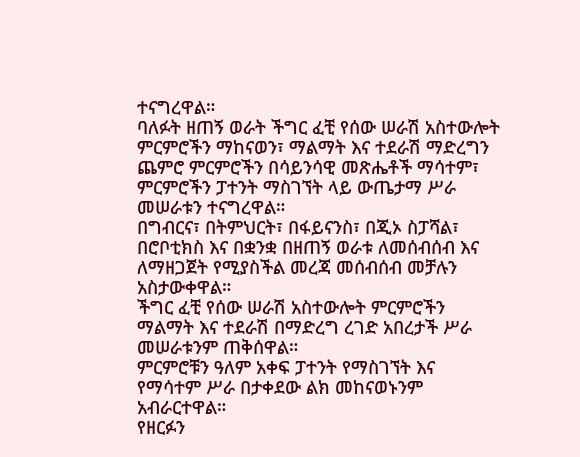ተናግረዋል።
ባለፉት ዘጠኝ ወራት ችግር ፈቺ የሰው ሠራሽ አስተውሎት ምርምሮችን ማከናወን፣ ማልማት እና ተደራሽ ማድረግን ጨምሮ ምርምሮችን በሳይንሳዊ መጽሔቶች ማሳተም፣ ምርምሮችን ፓተንት ማስገኘት ላይ ውጤታማ ሥራ መሠራቱን ተናግረዋል።
በግብርና፣ በትምህርት፣ በፋይናንስ፣ በጂኦ ስፓሻል፣ በሮቦቲክስ እና በቋንቋ በዘጠኝ ወራቱ ለመሰብሰብ እና ለማዘጋጀት የሚያስችል መረጃ መሰብሰብ መቻሉን አስታውቀዋል።
ችግር ፈቺ የሰው ሠራሽ አስተውሎት ምርምሮችን ማልማት እና ተደራሽ በማድረግ ረገድ አበረታች ሥራ መሠራቱንም ጠቅሰዋል።
ምርምሮቹን ዓለም አቀፍ ፓተንት የማስገኘት እና የማሳተም ሥራ በታቀደው ልክ መከናወኑንም አብራርተዋል።
የዘርፉን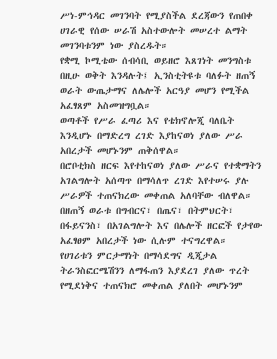ሥነ-ምኅዳር መገንባት የሚያስችል ደረጃውን የጠበቀ ሀገራዊ የሰው ሠራሽ አስተውሎት መሠረተ ልማት መገንባቱንም ነው ያስረዱት።
የቋሚ ኮሚቴው ሰብሳቢ ወይዘሮ እጸገነት መንግስቱ በዚሁ ወቅት እንዳሉት፤ ኢንስቲትዩቱ ባለፉት ዘጠኝ ወራት ውጤታማና ለሌሎች አርዓያ መሆን የሚችል አፈፃጸም አስመዝግቧል።
ወጣቶች የሥራ ፈጣሪ እና የቴክኖሎጂ ባለቤት እንዲሆኑ በማድረግ ረገድ እያከናወነ ያለው ሥራ አበረታች መሆኑንም ጠቅሰዋል።
በሮቦቲክስ ዘርፍ እየተከናወነ ያለው ሥራና የተቋማትን አገልግሎት አሰጣጥ በማሳለጥ ረገድ እየተሠሩ ያሉ ሥራዎች ተጠናክረው መቀጠል አለባቸው ብለዋል።
በዘጠኝ ወራቱ በግብርና፣ በጤና፣ በትምህርት፣ በፋይናንስ፣ በአገልግሎት እና በሌሎች ዘርፎች የታየው አፈፃፀም አበረታች ነው ሲሉም ተናግረዋል።
የሀገሪቱን ምርታማነት በማሳደግና ዲጂታል ትራንስፎርሜሽንን ለማፋጠን እያደረገ ያለው ጥረት የሚደነቅና ተጠናክሮ መቀጠል ያለበት መሆኑንም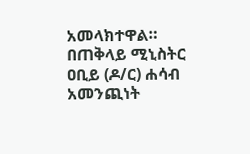አመላክተዋል።
በጠቅላይ ሚኒስትር ዐቢይ (ዶ/ር) ሐሳብ አመንጪነት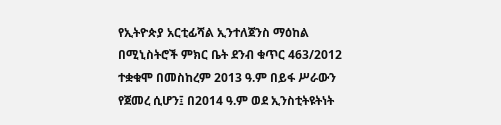የኢትዮጵያ አርቲፊሻል ኢንተለጀንስ ማዕከል በሚኒስትሮች ምክር ቤት ደንብ ቁጥር 463/2012 ተቋቁሞ በመስከረም 2013 ዓ.ም በይፋ ሥራውን የጀመረ ሲሆን፤ በ2014 ዓ.ም ወደ ኢንስቲትዩትነት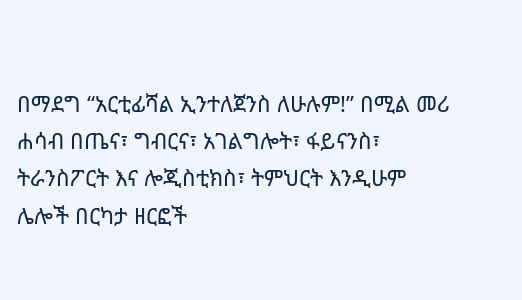በማደግ “አርቲፊሻል ኢንተለጀንስ ለሁሉም!” በሚል መሪ ሐሳብ በጤና፣ ግብርና፣ አገልግሎት፣ ፋይናንስ፣ ትራንስፖርት እና ሎጂስቲክስ፣ ትምህርት እንዲሁም ሌሎች በርካታ ዘርፎች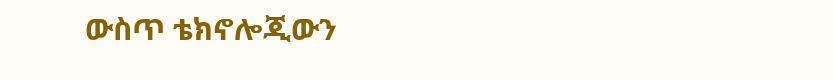ውስጥ ቴክኖሎጂውን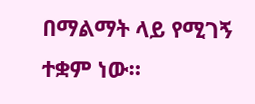በማልማት ላይ የሚገኝ ተቋም ነው።